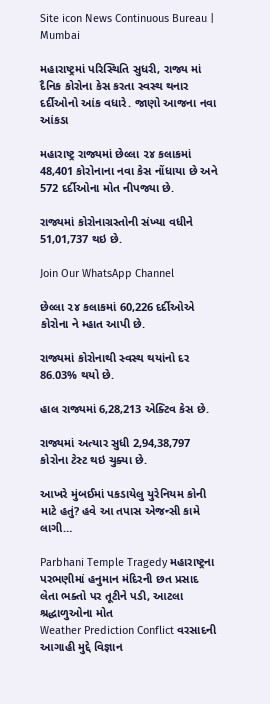Site icon News Continuous Bureau | Mumbai

મહારાષ્ટ્રમાં પરિસ્થિતિ સુધરી, રાજ્ય માં દૈનિક કોરોના કેસ કરતા સ્વસ્થ થનાર દર્દીઓનો આંક વધારે. જાણો આજના નવા આંકડા

મહારાષ્ટ્ર રાજ્યમાં છેલ્લા ૨૪ કલાકમાં 48,401 કોરોનાના નવા કેસ નોંધાયા છે અને 572 દર્દીઓના મોત નીપજ્યા છે.

રાજ્યમાં કોરોનાગ્રસ્તોની સંખ્યા વધીને  51,01,737 થઇ છે.

Join Our WhatsApp Channel

છેલ્લા ૨૪ કલાકમાં 60,226 દર્દીઓએ કોરોના ને મ્હાત આપી છે.

રાજ્યમાં કોરોનાથી સ્વસ્થ થયાંનો દર 86.03% થયો છે.

હાલ રાજ્યમાં 6,28,213 એક્ટિવ કેસ છે.

રાજ્યમાં અત્યાર સુધી 2,94,38,797 કોરોના ટેસ્ટ થઇ ચુક્યા છે.

આખરે મુંબઈમાં પકડાયેલુ યુરેનિયમ કોની માટે હતું? હવે આ તપાસ એજન્સી કામે લાગી…

Parbhani Temple Tragedy મહારાષ્ટ્રના પરભણીમાં હનુમાન મંદિરની છત પ્રસાદ લેતા ભક્તો પર તૂટીને પડી, આટલા શ્રદ્ધાળુઓના મોત
Weather Prediction Conflict વરસાદની આગાહી મુદ્દે વિજ્ઞાન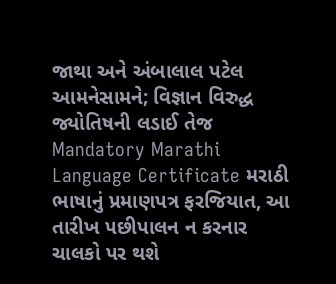જાથા અને અંબાલાલ પટેલ આમનેસામને; વિજ્ઞાન વિરુદ્ધ જ્યોતિષની લડાઈ તેજ
Mandatory Marathi Language Certificate મરાઠી ભાષાનું પ્રમાણપત્ર ફરજિયાત, આ તારીખ પછીપાલન ન કરનાર ચાલકો પર થશે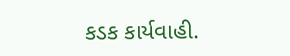કડક કાર્યવાહી.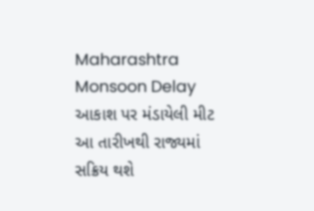Maharashtra Monsoon Delay આકાશ પર મંડાયેલી મીટ આ તારીખથી રાજ્યમાં સક્રિય થશે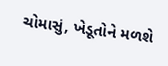ચોમાસું, ખેડૂતોને મળશે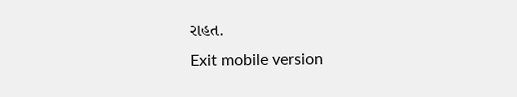રાહત.
Exit mobile version